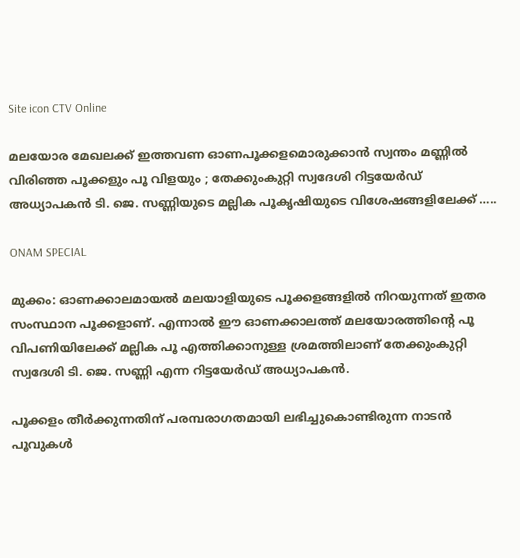Site icon CTV Online

മലയോര മേഖലക്ക് ഇത്തവണ ഓണപൂക്കളമൊരുക്കാൻ സ്വന്തം മണ്ണിൽ വിരിഞ്ഞ പൂക്കളും പൂ വിളയും ; തേക്കുംകുറ്റി സ്വദേശി റിട്ടയേർഡ് അധ്യാപകൻ ടി. ജെ. സണ്ണിയുടെ മല്ലിക പൂകൃഷിയുടെ വിശേഷങ്ങളിലേക്ക് …..

ONAM SPECIAL

മുക്കം: ഓണക്കാലമായൽ മലയാളിയുടെ പൂക്കളങ്ങളിൽ നിറയുന്നത് ഇതര സംസ്ഥാന പൂക്കളാണ്. എന്നാൽ ഈ ഓണക്കാലത്ത് മലയോരത്തിന്റെ പൂ വിപണിയിലേക്ക് മല്ലിക പൂ എത്തിക്കാനുള്ള ശ്രമത്തിലാണ് തേക്കുംകുറ്റി സ്വദേശി ടി. ജെ. സണ്ണി എന്ന റിട്ടയേർഡ് അധ്യാപകൻ.

പൂക്കളം തീർക്കുന്നതിന് പരമ്പരാഗതമായി ലഭിച്ചുകൊണ്ടിരുന്ന നാടൻ പൂവുകൾ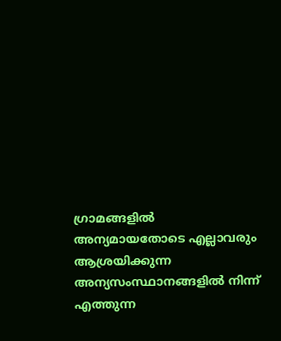ഗ്രാമങ്ങളിൽ അന്യമായതോടെ എല്ലാവരും ആശ്രയിക്കുന്ന അന്യസംസ്ഥാനങ്ങളിൽ നിന്ന് എത്തുന്ന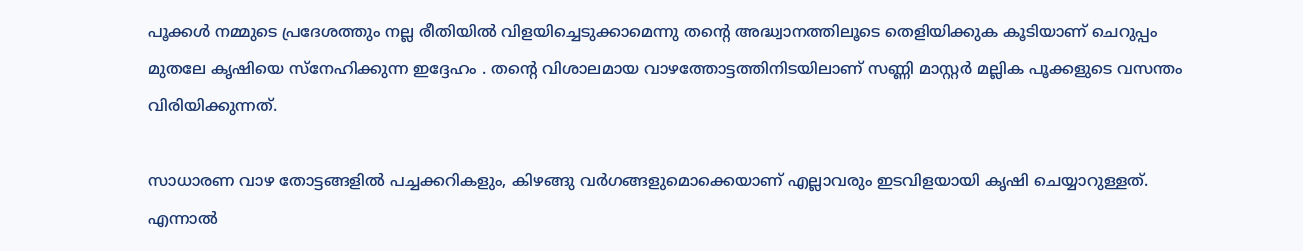പൂക്കൾ നമ്മുടെ പ്രദേശത്തും നല്ല രീതിയിൽ വിളയിച്ചെടുക്കാമെന്നു തന്റെ അദ്ധ്വാനത്തിലൂടെ തെളിയിക്കുക കൂടിയാണ് ചെറുപ്പം മുതലേ കൃഷിയെ സ്നേഹിക്കുന്ന ഇദ്ദേഹം . തന്റെ വിശാലമായ വാഴത്തോട്ടത്തിനിടയിലാണ് സണ്ണി മാസ്റ്റർ മല്ലിക പൂക്കളുടെ വസന്തം വിരിയിക്കുന്നത്.

സാധാരണ വാഴ തോട്ടങ്ങളിൽ പച്ചക്കറികളും, കിഴങ്ങു വർഗങ്ങളുമൊക്കെയാണ് എല്ലാവരും ഇടവിളയായി കൃഷി ചെയ്യാറുള്ളത്. എന്നാൽ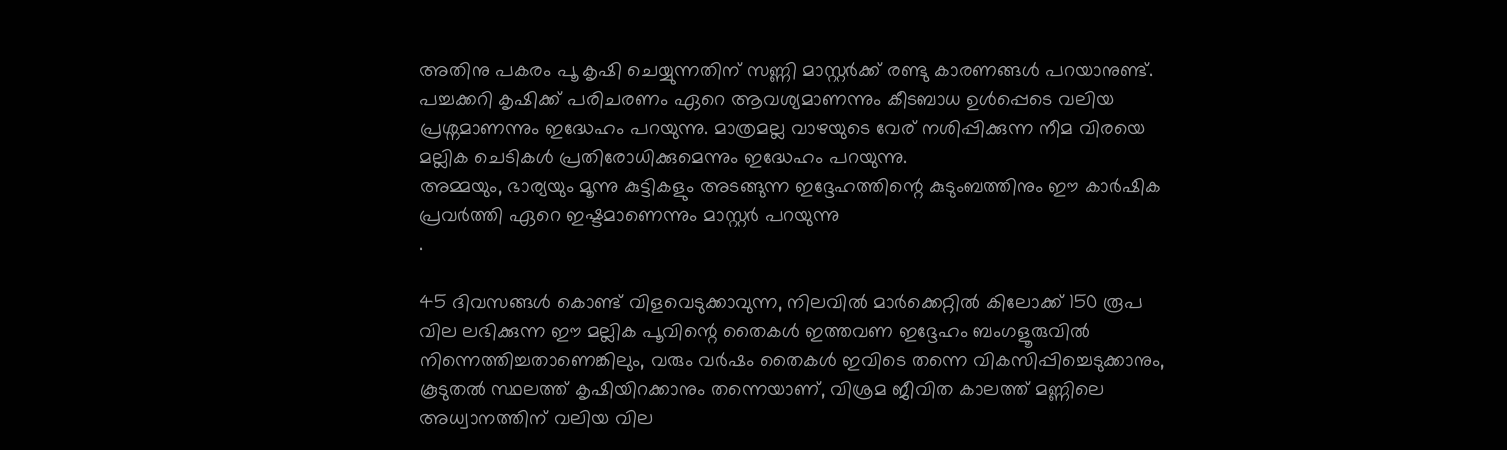അതിനു പകരം പൂ കൃഷി ചെയ്യുന്നതിന് സണ്ണി മാസ്റ്റർക്ക് രണ്ടു കാരണങ്ങൾ പറയാനുണ്ട്. പച്ചക്കറി കൃഷിക്ക് പരിചരണം ഏറെ ആവശ്യമാണന്നും കീടബാധ ഉൾപ്പെടെ വലിയ പ്രശ്നമാണന്നും ഇദ്ധേഹം പറയുന്നു. മാത്രമല്ല വാഴയുടെ വേര് നശിപ്പിക്കുന്ന നീമ വിരയെ മല്ലിക ചെടികൾ പ്രതിരോധിക്കുമെന്നും ഇദ്ധേഹം പറയുന്നു.
അമ്മയും, ഭാര്യയും മൂന്നു കുട്ടികളും അടങ്ങുന്ന ഇദ്ദേഹത്തിന്റെ കുടുംബത്തിനും ഈ കാർഷിക പ്രവർത്തി ഏറെ ഇഷ്ടമാണെന്നും മാസ്റ്റർ പറയുന്നു
.

45 ദിവസങ്ങൾ കൊണ്ട് വിളവെടുക്കാവുന്ന, നിലവിൽ മാർക്കെറ്റിൽ കിലോക്ക് 150 രൂപ വില ലഭിക്കുന്ന ഈ മല്ലിക പൂവിന്റെ തൈകൾ ഇത്തവണ ഇദ്ദേഹം ബംഗളൂരുവിൽ നിന്നെത്തിച്ചതാണെങ്കിലും, വരും വർഷം തൈകൾ ഇവിടെ തന്നെ വികസിപ്പിച്ചെടുക്കാനും, കൂടുതൽ സ്ഥലത്ത് കൃഷിയിറക്കാനും തന്നെയാണ്, വിശ്രമ ജീവിത കാലത്ത് മണ്ണിലെ അധ്വാനത്തിന് വലിയ വില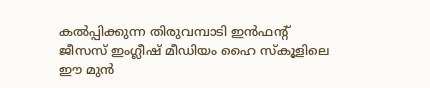കൽപ്പിക്കുന്ന തിരുവമ്പാടി ഇൻഫന്റ് ജീസസ് ഇംഗ്ലീഷ് മീഡിയം ഹൈ സ്കൂളിലെ ഈ മുൻ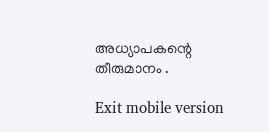അധ്യാപകന്റെ തീരുമാനം .

Exit mobile version